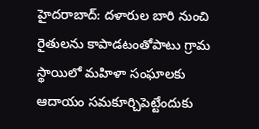హైదరాబాద్: దళారుల బారి నుంచి రైతులను కాపాడటంతోపాటు గ్రామ స్థాయిలో మహిళా సంఘాలకు ఆదాయం సమకూర్చిపెట్టేందుకు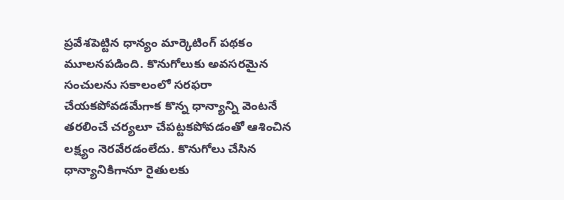ప్రవేశపెట్టిన ధాన్యం మార్కెటింగ్ పథకం మూలనపడింది. కొనుగోలుకు అవసరమైన సంచులను సకాలంలో సరఫరా చేయకపోవడమేగాక కొన్న ధాన్యాన్ని వెంటనే తరలించే చర్యలూ చేపట్టకపోవడంతో ఆశించిన లక్ష్యం నెరవేరడంలేదు. కొనుగోలు చేసిన ధాన్యానికిగానూ రైతులకు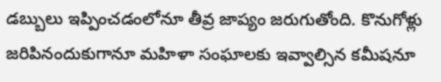డబ్బులు ఇప్పించడంలోనూ తీవ్ర జాప్యం జరుగుతోంది. కొనుగోళ్లు జరిపినందుకుగానూ మహిళా సంఘాలకు ఇవ్వాల్సిన కమీషనూ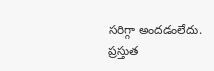సరిగ్గా అందడంలేదు. ప్రస్తుత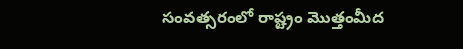సంవత్సరంలో రాష్ట్రం మొత్తంమీద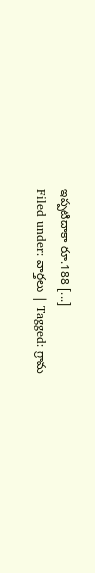ఇప్పటిదాకా రూ.188 [...]
Filed under: వార్తలు | Tagged: గ్రామ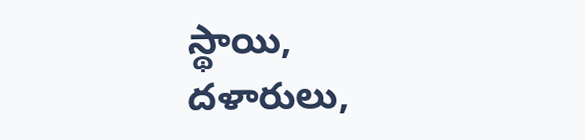స్థాయి, దళారులు,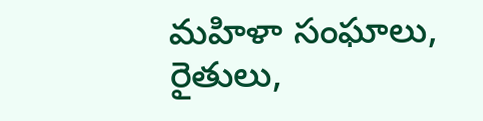మహిళా సంఘాలు, రైతులు,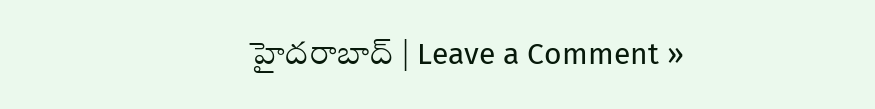హైదరాబాద్ | Leave a Comment »